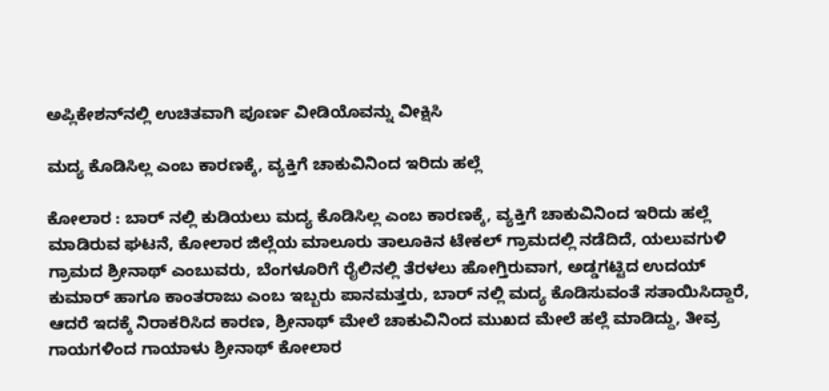ಅಪ್ಲಿಕೇಶನ್‌ನಲ್ಲಿ ಉಚಿತವಾಗಿ ಪೂರ್ಣ ವೀಡಿಯೊವನ್ನು ವೀಕ್ಷಿಸಿ

ಮದ್ಯ ಕೊಡಿಸಿಲ್ಲ ಎಂಬ ಕಾರಣಕ್ಕೆ, ವ್ಯಕ್ತಿಗೆ ಚಾಕುವಿನಿಂದ ಇರಿದು ಹಲ್ಲೆ

ಕೋಲಾರ : ಬಾರ್ ನಲ್ಲಿ ಕುಡಿಯಲು ಮದ್ಯ ಕೊಡಿಸಿಲ್ಲ ಎಂಬ ಕಾರಣಕ್ಕೆ, ವ್ಯಕ್ತಿಗೆ ಚಾಕುವಿನಿಂದ ಇರಿದು ಹಲ್ಲೆ ಮಾಡಿರುವ ಘಟನೆ, ಕೋಲಾರ ಜಿಲ್ಲೆಯ ಮಾಲೂರು ತಾಲೂಕಿನ ಟೇಕಲ್ ಗ್ರಾಮದಲ್ಲಿ ನಡೆದಿದೆ, ಯಲುವಗುಳಿ ಗ್ರಾಮದ ಶ್ರೀನಾಥ್ ಎಂಬುವರು, ಬೆಂಗಳೂರಿಗೆ ರೈಲಿನಲ್ಲಿ ತೆರಳಲು ಹೋಗ್ತಿರುವಾಗ, ಅಡ್ಡಗಟ್ಟಿದ ಉದಯ್ ಕುಮಾರ್ ಹಾಗೂ ಕಾಂತರಾಜು ಎಂಬ ಇಬ್ಬರು ಪಾನಮತ್ತರು, ಬಾರ್‌ ನಲ್ಲಿ ಮದ್ಯ ಕೊಡಿಸುವಂತೆ ಸತಾಯಿಸಿದ್ದಾರೆ, ಆದರೆ ಇದಕ್ಕೆ ನಿರಾಕರಿಸಿದ ಕಾರಣ, ಶ್ರೀನಾಥ್ ಮೇಲೆ ಚಾಕುವಿನಿಂದ ಮುಖದ ಮೇಲೆ ಹಲ್ಲೆ ಮಾಡಿದ್ದು, ತೀವ್ರ ಗಾಯಗಳಿಂದ ಗಾಯಾಳು ಶ್ರೀನಾಥ್ ಕೋಲಾರ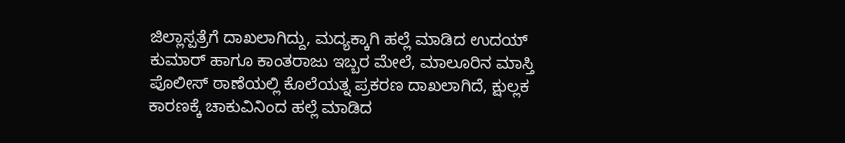ಜಿಲ್ಲಾಸ್ಪತ್ರೆಗೆ ದಾಖಲಾಗಿದ್ದು, ಮದ್ಯಕ್ಕಾಗಿ ಹಲ್ಲೆ ಮಾಡಿದ ಉದಯ್ ಕುಮಾರ್ ಹಾಗೂ ಕಾಂತರಾಜು ಇಬ್ಬರ ಮೇಲೆ, ಮಾಲೂರಿನ ಮಾಸ್ತಿ ಪೊಲೀಸ್ ಠಾಣೆಯಲ್ಲಿ ಕೊಲೆಯತ್ನ ಪ್ರಕರಣ ದಾಖಲಾಗಿದೆ, ಕ್ಷುಲ್ಲಕ ಕಾರಣಕ್ಕೆ ಚಾಕುವಿನಿಂದ ಹಲ್ಲೆ ಮಾಡಿದ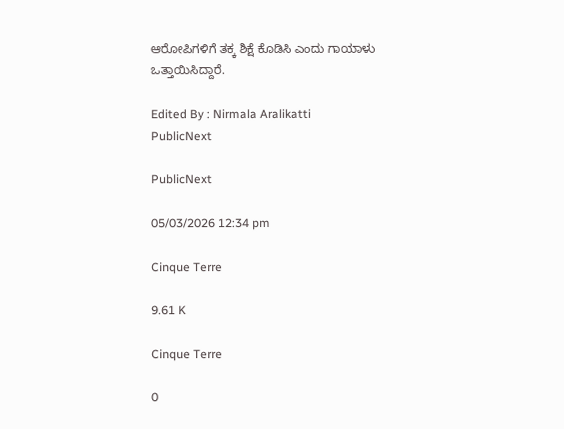ಆರೋಪಿಗಳಿಗೆ ತಕ್ಕ ಶಿಕ್ಷೆ ಕೊಡಿಸಿ ಎಂದು ಗಾಯಾಳು ಒತ್ತಾಯಿಸಿದ್ದಾರೆ.

Edited By : Nirmala Aralikatti
PublicNext

PublicNext

05/03/2026 12:34 pm

Cinque Terre

9.61 K

Cinque Terre

0